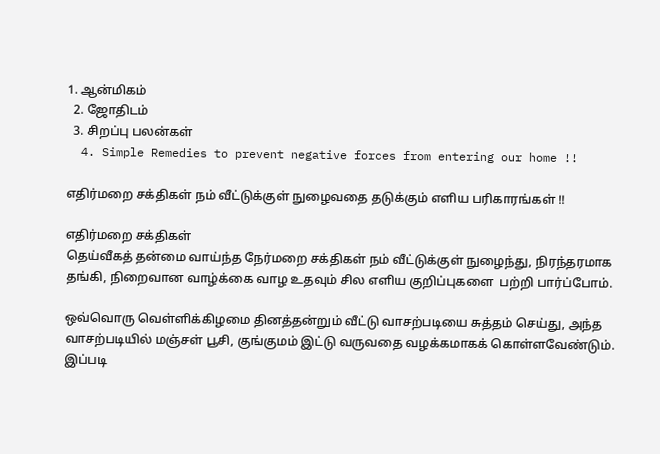1. ஆன்மிகம்
  2. ஜோ‌திட‌ம்
  3. சிற‌ப்பு‌ பல‌ன்க‌ள்
  4. Simple Remedies to prevent negative forces from entering our home !!

எதிர்மறை சக்திகள் நம் வீட்டுக்குள் நுழைவதை தடுக்கும் எளிய பரிகாரங்கள் !!

எதிர்மறை சக்திகள்
தெய்வீகத் தன்மை வாய்ந்த நேர்மறை சக்திகள் நம் வீட்டுக்குள் நுழைந்து, நிரந்தரமாக தங்கி, நிறைவான வாழ்க்கை வாழ உதவும் சில எளிய குறிப்புகளை  பற்றி பார்ப்போம்.

ஒவ்வொரு வெள்ளிக்கிழமை தினத்தன்றும் வீட்டு வாசற்படியை சுத்தம் செய்து, அந்த வாசற்படியில் மஞ்சள் பூசி, குங்குமம் இட்டு வருவதை வழக்கமாகக் கொள்ளவேண்டும். இப்படி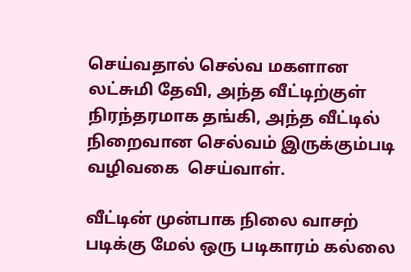செய்வதால் செல்வ மகளான லட்சுமி தேவி, அந்த வீட்டிற்குள் நிரந்தரமாக தங்கி, அந்த வீட்டில் நிறைவான செல்வம் இருக்கும்படி வழிவகை  செய்வாள்.

வீட்டின் முன்பாக நிலை வாசற் படிக்கு மேல் ஒரு படிகாரம் கல்லை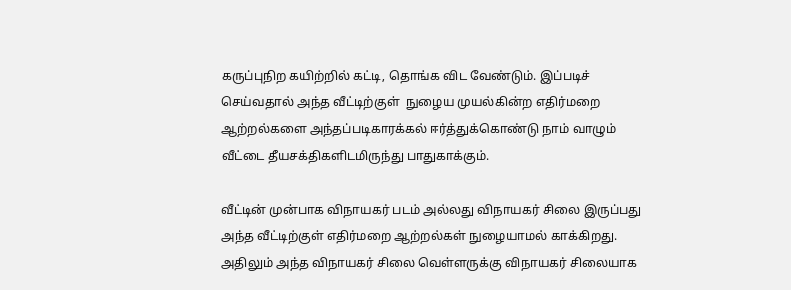கருப்புநிற கயிற்றில் கட்டி, தொங்க விட வேண்டும். இப்படிச் செய்வதால் அந்த வீட்டிற்குள்  நுழைய முயல்கின்ற எதிர்மறை ஆற்றல்களை அந்தப்படிகாரக்கல் ஈர்த்துக்கொண்டு நாம் வாழும் வீட்டை தீயசக்திகளிடமிருந்து பாதுகாக்கும்.

வீட்டின் முன்பாக விநாயகர் படம் அல்லது விநாயகர் சிலை இருப்பது அந்த வீட்டிற்குள் எதிர்மறை ஆற்றல்கள் நுழையாமல் காக்கிறது. அதிலும் அந்த விநாயகர் சிலை வெள்ளருக்கு விநாயகர் சிலையாக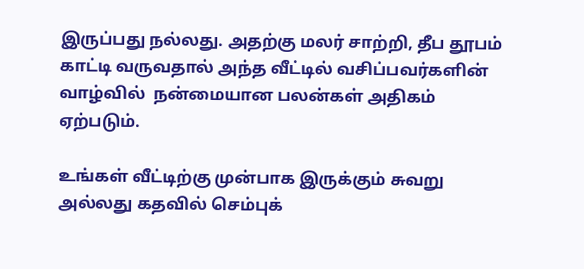இருப்பது நல்லது. அதற்கு மலர் சாற்றி, தீப தூபம் காட்டி வருவதால் அந்த வீட்டில் வசிப்பவர்களின் வாழ்வில்  நன்மையான பலன்கள் அதிகம் ஏற்படும்.

உங்கள் வீட்டிற்கு முன்பாக இருக்கும் சுவறு அல்லது கதவில் செம்புக்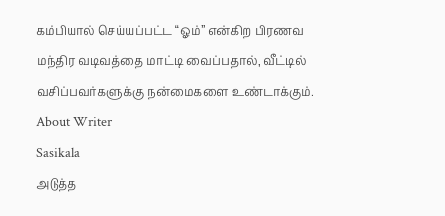கம்பியால் செய்யப்பட்ட “ஓம்” என்கிற பிரணவ மந்திர வடிவத்தை மாட்டி வைப்பதால், வீட்டில் வசிப்பவர்களுக்கு நன்மைகளை உண்டாக்கும்.
About Writer
Sasikala
அடுத்த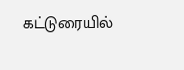கட்டுரையில்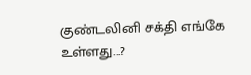குண்டலினி சக்தி எங்கே உள்ளது...?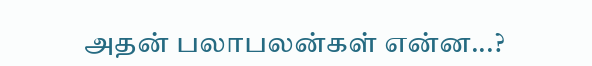அதன் பலாபலன்கள் என்ன...?